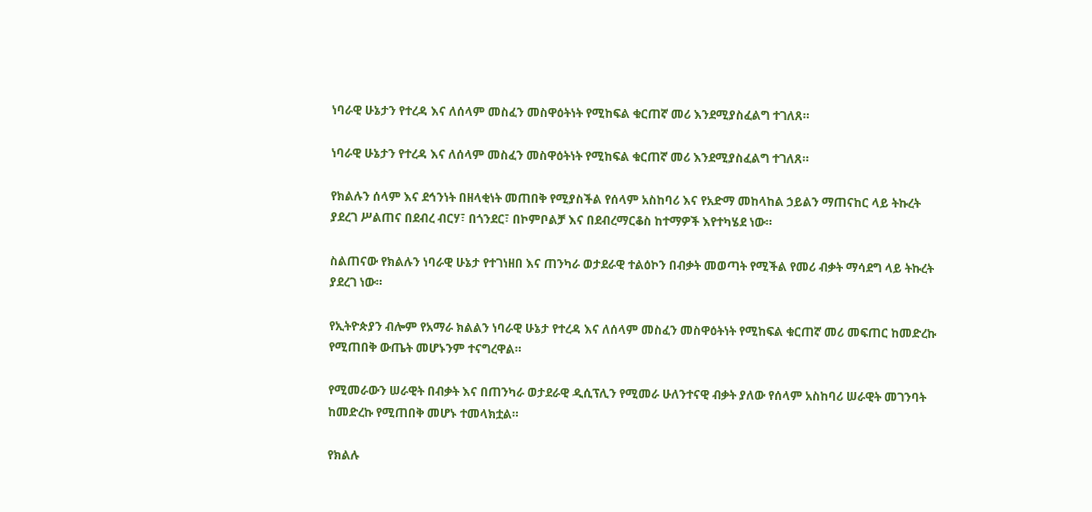ነባራዊ ሁኔታን የተረዳ እና ለሰላም መስፈን መስዋዕትነት የሚከፍል ቁርጠኛ መሪ እንደሚያስፈልግ ተገለጸ።

ነባራዊ ሁኔታን የተረዳ እና ለሰላም መስፈን መስዋዕትነት የሚከፍል ቁርጠኛ መሪ እንደሚያስፈልግ ተገለጸ።

የክልሉን ሰላም እና ደኅንነት በዘላቂነት መጠበቅ የሚያስችል የሰላም አስከባሪ እና የአድማ መከላከል ኃይልን ማጠናከር ላይ ትኩረት ያደረገ ሥልጠና በደብረ ብርሃ፣ በጎንደር፣ በኮምቦልቻ እና በደብረማርቆስ ከተማዎች እየተካሄደ ነው።

ስልጠናው የክልሉን ነባራዊ ሁኔታ የተገነዘበ እና ጠንካራ ወታደራዊ ተልዕኮን በብቃት መወጣት የሚችል የመሪ ብቃት ማሳደግ ላይ ትኩረት ያደረገ ነው።

የኢትዮጵያን ብሎም የአማራ ክልልን ነባራዊ ሁኔታ የተረዳ እና ለሰላም መስፈን መስዋዕትነት የሚከፍል ቁርጠኛ መሪ መፍጠር ከመድረኩ የሚጠበቅ ውጤት መሆኑንም ተናግረዋል።

የሚመራውን ሠራዊት በብቃት እና በጠንካራ ወታደራዊ ዲሲፕሊን የሚመራ ሁለንተናዊ ብቃት ያለው የሰላም አስከባሪ ሠራዊት መገንባት ከመድረኩ የሚጠበቅ መሆኑ ተመላክቷል።

የክልሉ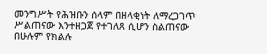መንግሥት የሕዝቡን ሰላም በዘላቂነት ለማረጋገጥ ሥልጠናው እንተዘጋጀ የተገለጸ ሲሆን ስልጠናው በሁሉም የክልሉ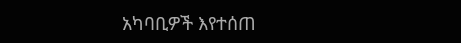አካባቢዎች እየተሰጠ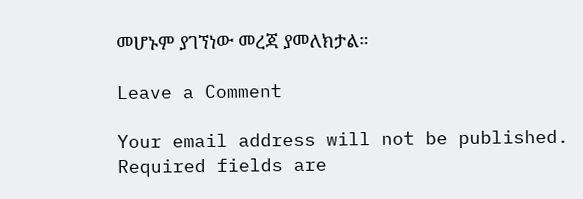መሆኑም ያገኘነው መረጃ ያመለክታል።

Leave a Comment

Your email address will not be published. Required fields are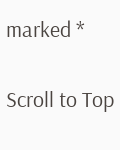marked *

Scroll to Top